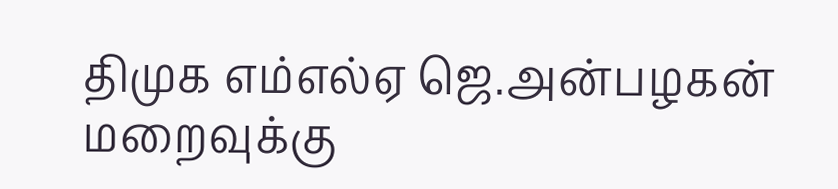திமுக எம்எல்ஏ ஜெ.அன்பழகன் மறைவுக்கு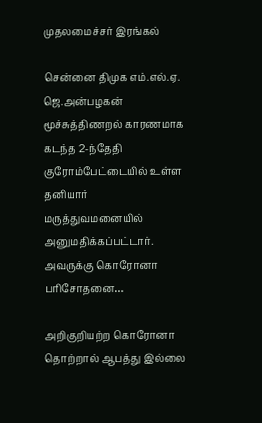முதலமைச்சர் இரங்கல்

சென்னை திமுக எம்.எல்.ஏ. ஜெ.அன்பழகன் மூச்சுத்திணறல் காரணமாக கடந்த 2-ந்தேதி குரோம்பேட்டையில் உள்ள தனியார் மருத்துவமனையில் அனுமதிக்கப்பட்டார். அவருக்கு கொரோனா பரிசோதனை…

அறிகுறியற்ற கொரோனா தொற்றால் ஆபத்து இல்லை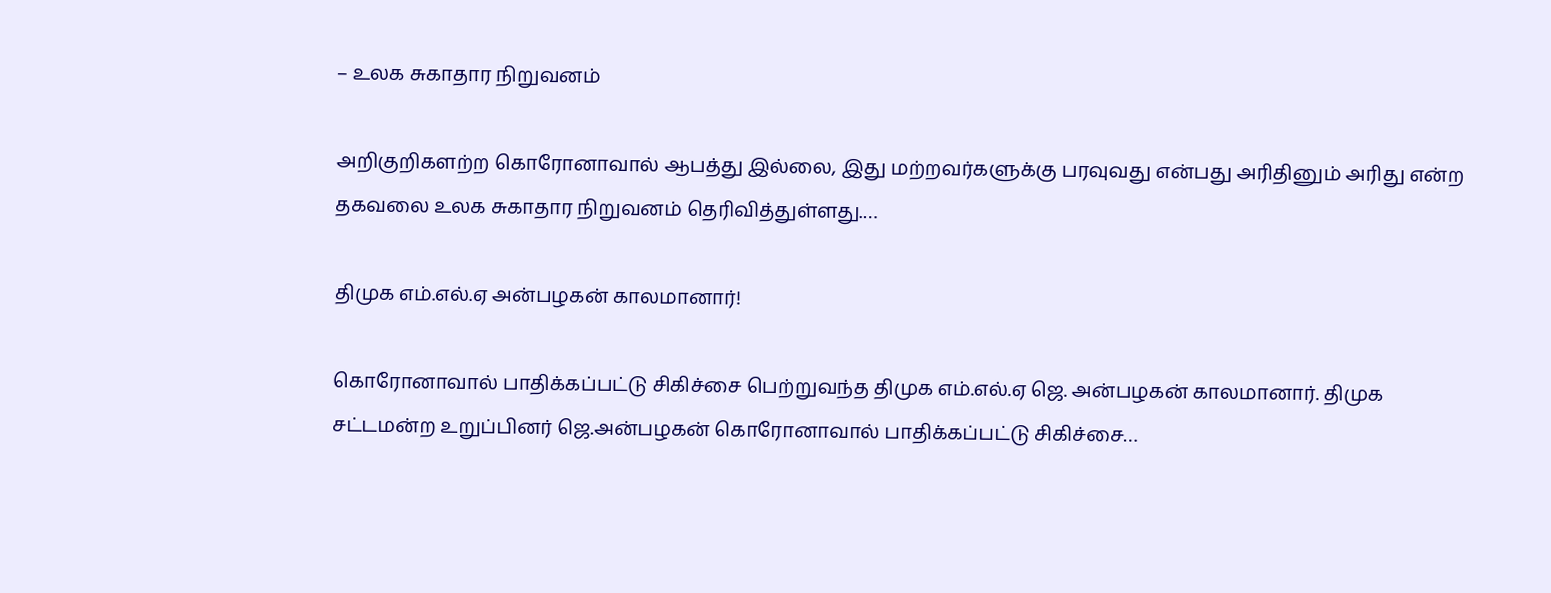– உலக சுகாதார நிறுவனம்

அறிகுறிகளற்ற கொரோனாவால் ஆபத்து இல்லை, இது மற்றவர்களுக்கு பரவுவது என்பது அரிதினும் அரிது என்ற தகவலை உலக சுகாதார நிறுவனம் தெரிவித்துள்ளது.…

திமுக எம்.எல்.ஏ அன்பழகன் காலமானார்!

கொரோனாவால் பாதிக்கப்பட்டு சிகிச்சை பெற்றுவந்த திமுக எம்.எல்.ஏ ஜெ. அன்பழகன் காலமானார். திமுக சட்டமன்ற உறுப்பினர் ஜெ.அன்பழகன் கொரோனாவால் பாதிக்கப்பட்டு சிகிச்சை…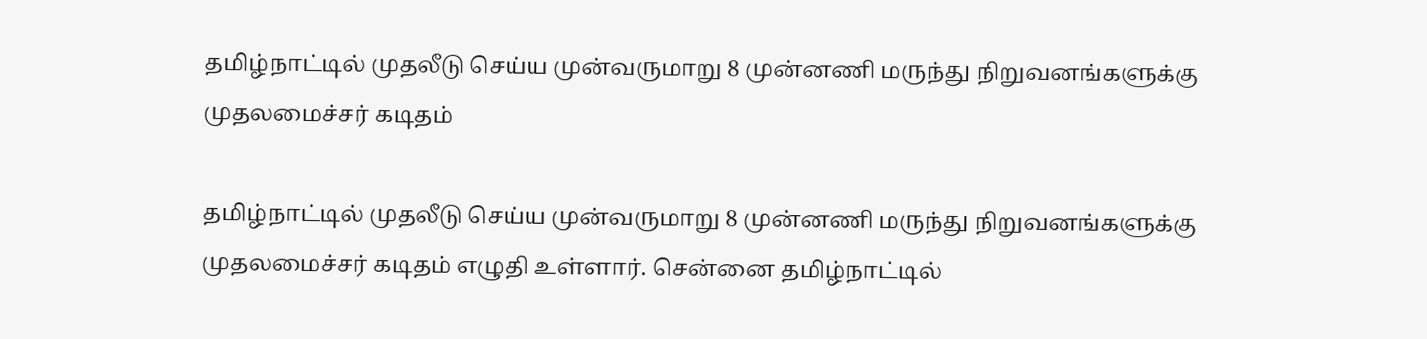தமிழ்நாட்டில் முதலீடு செய்ய முன்வருமாறு 8 முன்னணி மருந்து நிறுவனங்களுக்கு முதலமைச்சர் கடிதம்

தமிழ்நாட்டில் முதலீடு செய்ய முன்வருமாறு 8 முன்னணி மருந்து நிறுவனங்களுக்கு முதலமைச்சர் கடிதம் எழுதி உள்ளார். சென்னை தமிழ்நாட்டில்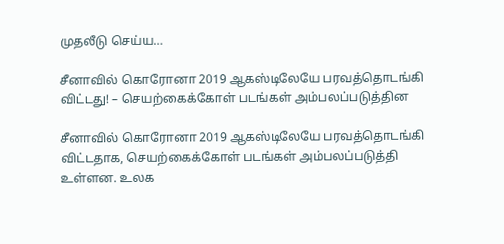முதலீடு செய்ய…

சீனாவில் கொரோனா 2019 ஆகஸ்டிலேயே பரவத்தொடங்கி விட்டது! – செயற்கைக்கோள் படங்கள் அம்பலப்படுத்தின

சீனாவில் கொரோனா 2019 ஆகஸ்டிலேயே பரவத்தொடங்கி விட்டதாக, செயற்கைக்கோள் படங்கள் அம்பலப்படுத்தி உள்ளன. உலக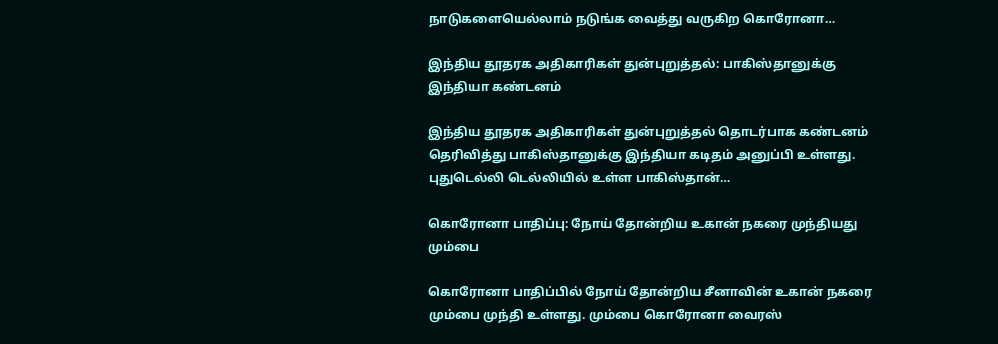நாடுகளையெல்லாம் நடுங்க வைத்து வருகிற கொரோனா…

இந்திய தூதரக அதிகாரிகள் துன்புறுத்தல்: பாகிஸ்தானுக்கு இந்தியா கண்டனம்

இந்திய தூதரக அதிகாரிகள் துன்புறுத்தல் தொடர்பாக கண்டனம் தெரிவித்து பாகிஸ்தானுக்கு இந்தியா கடிதம் அனுப்பி உள்ளது. புதுடெல்லி டெல்லியில் உள்ள பாகிஸ்தான்…

கொரோனா பாதிப்பு: நோய் தோன்றிய உகான் நகரை முந்தியது மும்பை

கொரோனா பாதிப்பில் நோய் தோன்றிய சீனாவின் உகான் நகரை மும்பை முந்தி உள்ளது. மும்பை கொரோனா வைரஸ்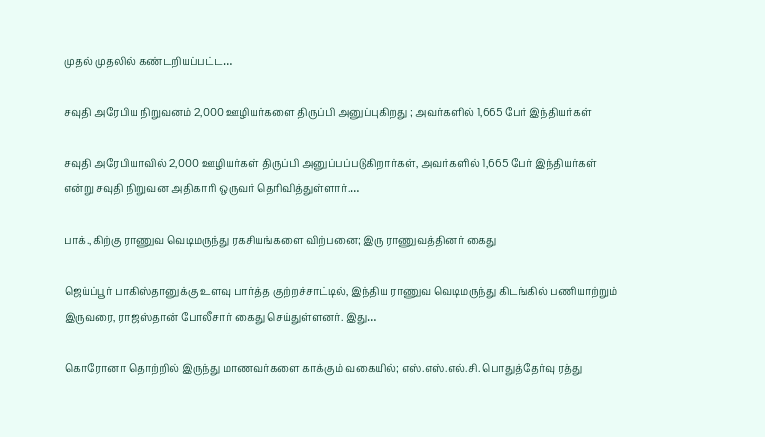முதல் முதலில் கண்டறியப்பட்ட…

சவுதி அரேபிய நிறுவனம் 2,000 ஊழியர்களை திருப்பி அனுப்புகிறது ; அவர்களில் 1,665 பேர் இந்தியர்கள்

சவுதி அரேபியாவில் 2,000 ஊழியர்கள் திருப்பி அனுப்பப்படுகிறார்கள், அவர்களில் 1,665 பேர் இந்தியர்கள் என்று சவுதி நிறுவன அதிகாரி ஒருவர் தெரிவித்துள்ளார்.…

பாக்.,கிற்கு ராணுவ வெடிமருந்து ரகசியங்களை விற்பனை; இரு ராணுவத்தினர் கைது

ஜெய்ப்பூர் பாகிஸ்தானுக்கு உளவு பார்த்த குற்றச்சாட்டில், இந்திய ராணுவ வெடிமருந்து கிடங்கில் பணியாற்றும் இருவரை, ராஜஸ்தான் போலீசார் கைது செய்துள்ளனர். இது…

கொரோனா தொற்றில் இருந்து மாணவர்களை காக்கும் வகையில்; எஸ்.எஸ்.எல்.சி. பொதுத்தேர்வு ரத்து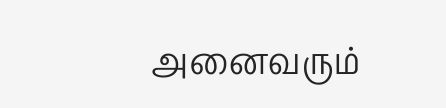அனைவரும்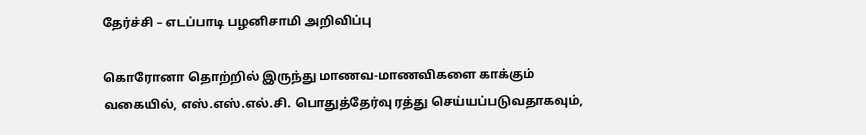தேர்ச்சி – எடப்பாடி பழனிசாமி அறிவிப்பு

கொரோனா தொற்றில் இருந்து மாணவ-மாணவிகளை காக்கும் வகையில், எஸ்.எஸ்.எல்.சி. பொதுத்தேர்வு ரத்து செய்யப்படுவதாகவும்,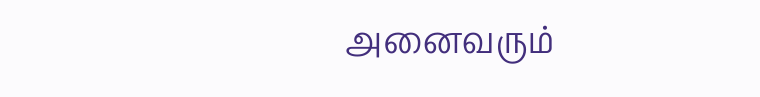அனைவரும்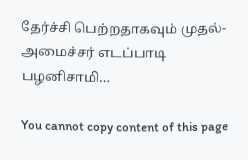தேர்ச்சி பெற்றதாகவும் முதல்-அமைச்சர் எடப்பாடி பழனிசாமி…

You cannot copy content of this page